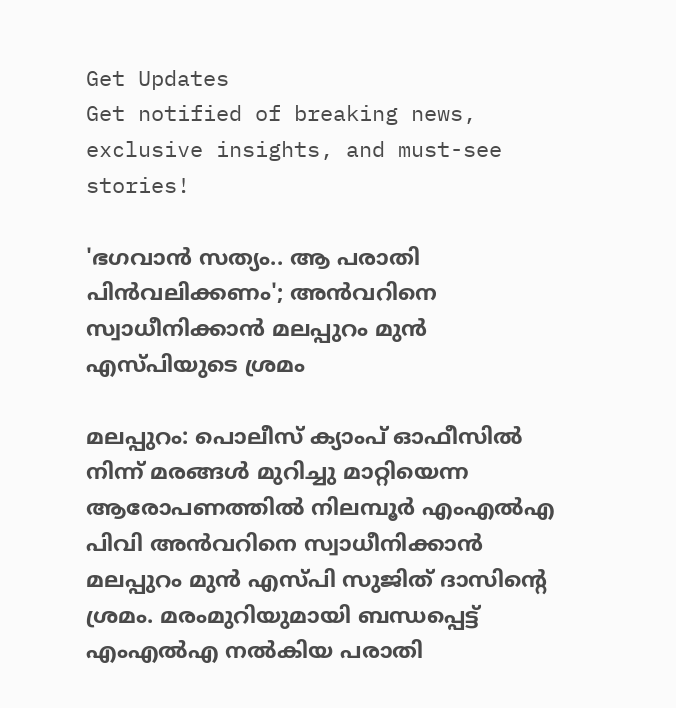Get Updates
Get notified of breaking news, exclusive insights, and must-see stories!

'ഭഗവാന്‍ സത്യം.. ആ പരാതി പിന്‍വലിക്കണം'; അന്‍വറിനെ സ്വാധീനിക്കാന്‍ മലപ്പുറം മുന്‍ എസ്പിയുടെ ശ്രമം

മലപ്പുറം: പൊലീസ് ക്യാംപ് ഓഫീസില്‍ നിന്ന് മരങ്ങള്‍ മുറിച്ചു മാറ്റിയെന്ന ആരോപണത്തില്‍ നിലമ്പൂര്‍ എംഎല്‍എ പിവി അന്‍വറിനെ സ്വാധീനിക്കാന്‍ മലപ്പുറം മുന്‍ എസ്പി സുജിത് ദാസിന്റെ ശ്രമം. മരംമുറിയുമായി ബന്ധപ്പെട്ട് എംഎല്‍എ നല്‍കിയ പരാതി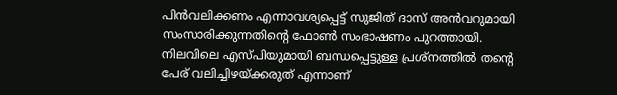പിന്‍വലിക്കണം എന്നാവശ്യപ്പെട്ട് സുജിത് ദാസ് അന്‍വറുമായി സംസാരിക്കുന്നതിന്റെ ഫോണ്‍ സംഭാഷണം പുറത്തായി. നിലവിലെ എസ്പിയുമായി ബന്ധപ്പെട്ടുള്ള പ്രശ്‌നത്തില്‍ തന്റെ പേര് വലിച്ചിഴയ്ക്കരുത് എന്നാണ്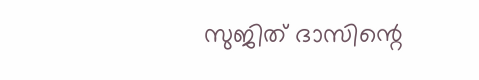സുജിത് ദാസിന്റെ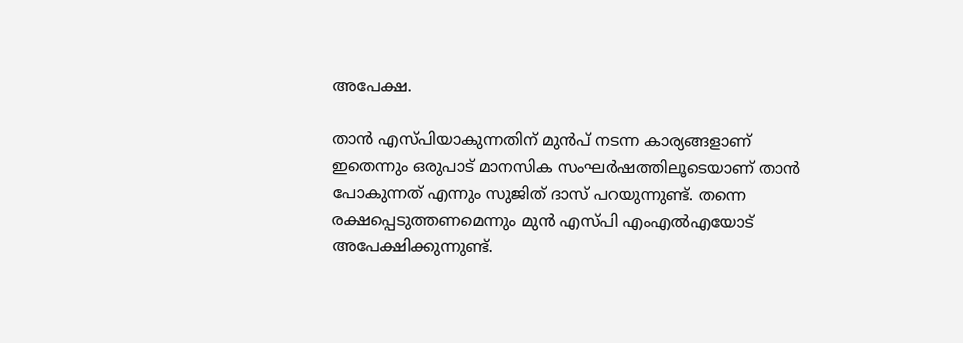അപേക്ഷ.

താന്‍ എസ്പിയാകുന്നതിന് മുന്‍പ് നടന്ന കാര്യങ്ങളാണ് ഇതെന്നും ഒരുപാട് മാനസിക സംഘര്‍ഷത്തിലൂടെയാണ് താന്‍ പോകുന്നത് എന്നും സുജിത് ദാസ് പറയുന്നുണ്ട്. തന്നെ രക്ഷപ്പെടുത്തണമെന്നും മുന്‍ എസ്പി എംഎല്‍എയോട് അപേക്ഷിക്കുന്നുണ്ട്.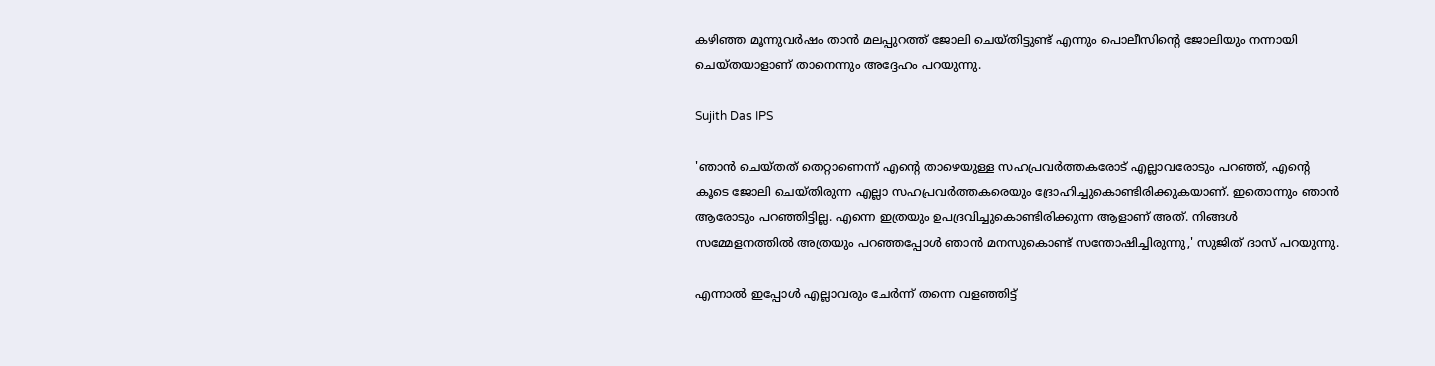കഴിഞ്ഞ മൂന്നുവര്‍ഷം താന്‍ മലപ്പുറത്ത് ജോലി ചെയ്തിട്ടുണ്ട് എന്നും പൊലീസിന്റെ ജോലിയും നന്നായി ചെയ്തയാളാണ് താനെന്നും അദ്ദേഹം പറയുന്നു.

Sujith Das IPS

'ഞാന്‍ ചെയ്തത് തെറ്റാണെന്ന് എന്റെ താഴെയുള്ള സഹപ്രവര്‍ത്തകരോട് എല്ലാവരോടും പറഞ്ഞ്, എന്റെ കൂടെ ജോലി ചെയ്തിരുന്ന എല്ലാ സഹപ്രവര്‍ത്തകരെയും ദ്രോഹിച്ചുകൊണ്ടിരിക്കുകയാണ്. ഇതൊന്നും ഞാന്‍ ആരോടും പറഞ്ഞിട്ടില്ല. എന്നെ ഇത്രയും ഉപദ്രവിച്ചുകൊണ്ടിരിക്കുന്ന ആളാണ് അത്. നിങ്ങള്‍ സമ്മേളനത്തില്‍ അത്രയും പറഞ്ഞപ്പോള്‍ ഞാന്‍ മനസുകൊണ്ട് സന്തോഷിച്ചിരുന്നു,' സുജിത് ദാസ് പറയുന്നു.

എന്നാല്‍ ഇപ്പോള്‍ എല്ലാവരും ചേര്‍ന്ന് തന്നെ വളഞ്ഞിട്ട്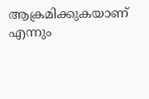ആക്രമിക്കുകയാണ് എന്നും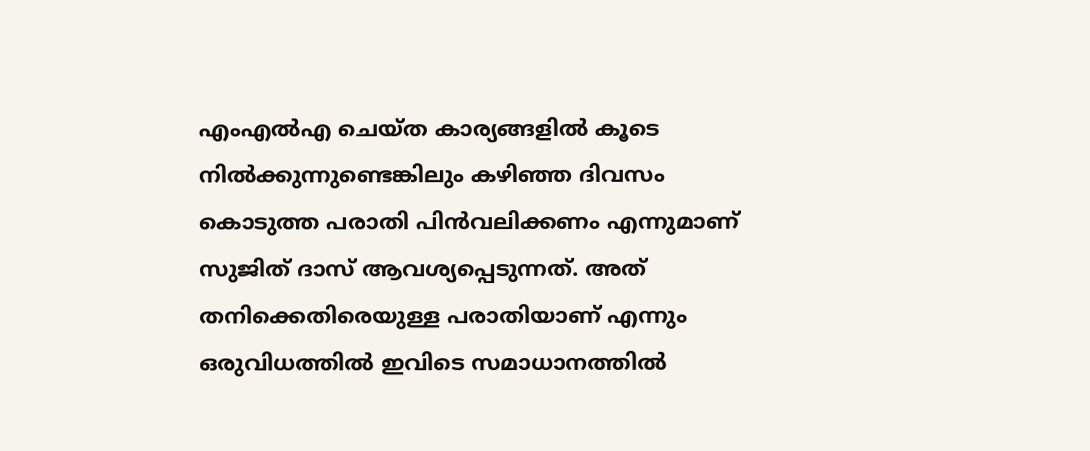എംഎല്‍എ ചെയ്ത കാര്യങ്ങളില്‍ കൂടെ നില്‍ക്കുന്നുണ്ടെങ്കിലും കഴിഞ്ഞ ദിവസം കൊടുത്ത പരാതി പിന്‍വലിക്കണം എന്നുമാണ് സുജിത് ദാസ് ആവശ്യപ്പെടുന്നത്. അത് തനിക്കെതിരെയുള്ള പരാതിയാണ് എന്നും ഒരുവിധത്തില്‍ ഇവിടെ സമാധാനത്തില്‍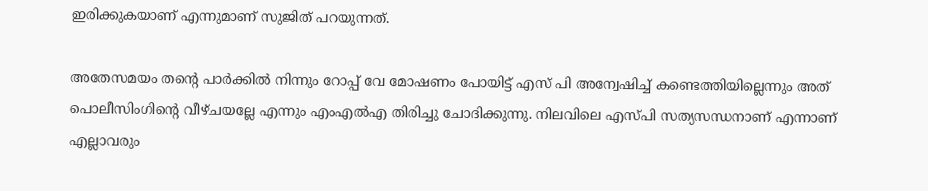ഇരിക്കുകയാണ് എന്നുമാണ് സുജിത് പറയുന്നത്.

അതേസമയം തന്റെ പാര്‍ക്കില്‍ നിന്നും റോപ്പ് വേ മോഷണം പോയിട്ട് എസ് പി അന്വേഷിച്ച് കണ്ടെത്തിയില്ലെന്നും അത് പൊലീസിംഗിന്റെ വീഴ്ചയല്ലേ എന്നും എംഎല്‍എ തിരിച്ചു ചോദിക്കുന്നു. നിലവിലെ എസ്പി സത്യസന്ധനാണ് എന്നാണ് എല്ലാവരും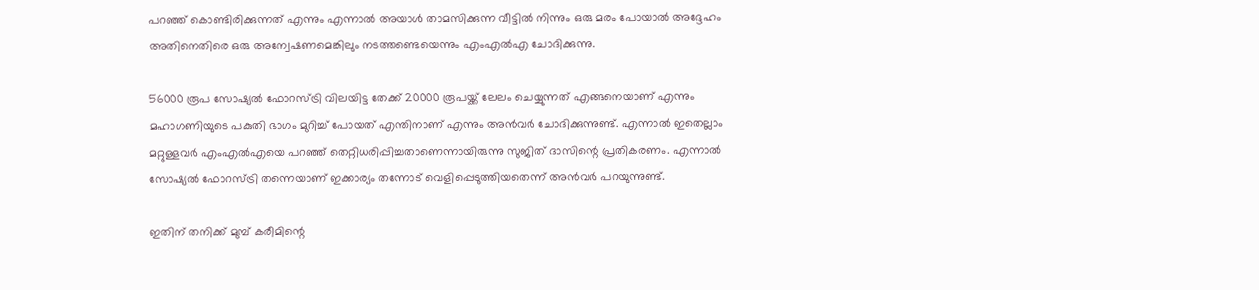പറഞ്ഞ് കൊണ്ടിരിക്കുന്നത് എന്നും എന്നാല്‍ അയാള്‍ താമസിക്കുന്ന വീട്ടില്‍ നിന്നും ഒരു മരം പോയാല്‍ അദ്ദേഹം അതിനെതിരെ ഒരു അന്വേഷണമെങ്കിലും നടത്തണ്ടെയെന്നും എംഎല്‍എ ചോദിക്കുന്നു.

56000 രൂപ സോഷ്യല്‍ ഫോറസ്ട്രി വിലയിട്ട തേക്ക് 20000 രൂപയ്ക്ക് ലേലം ചെയ്യുന്നത് എങ്ങനെയാണ് എന്നും മഹാഗണിയുടെ പകുതി ഭാഗം മുറിച്ച് പോയത് എന്തിനാണ് എന്നും അന്‍വര്‍ ചോദിക്കുന്നുണ്ട്. എന്നാല്‍ ഇതെല്ലാം മറ്റുള്ളവര്‍ എംഎല്‍എയെ പറഞ്ഞ് തെറ്റിധരിപ്പിച്ചതാണെന്നായിരുന്നു സുജിത് ദാസിന്റെ പ്രതികരണം. എന്നാല്‍ സോഷ്യല്‍ ഫോറസ്ട്രി തന്നെയാണ് ഇക്കാര്യം തന്നോട് വെളിപ്പെടുത്തിയതെന്ന് അന്‍വര്‍ പറയുന്നുണ്ട്.

ഇതിന് തനിക്ക് മുമ്പ് കരീമിന്റെ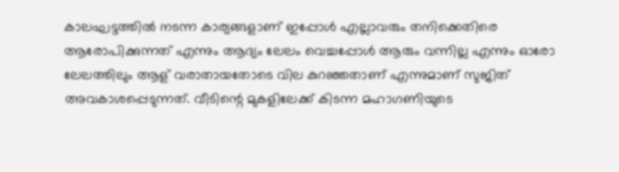കാലഘട്ടത്തില്‍ നടന്ന കാര്യങ്ങളാണ് ഇപ്പോള്‍ എല്ലാവരും തനിക്കെതിരെ ആരോപിക്കുന്നത് എന്നും ആദ്യം ലേലം വെച്ചപ്പോള്‍ ആരും വന്നില്ല എന്നും ഓരോ ലേലത്തിലും ആള് വരാതായതോടെ വില കുറഞ്ഞതാണ് എന്നുമാണ് സുജിത് അവകാശപ്പെടുന്നത്. വീടിന്റെ മുകളിലേക്ക് കിടന്ന മഹാഗണിയുടെ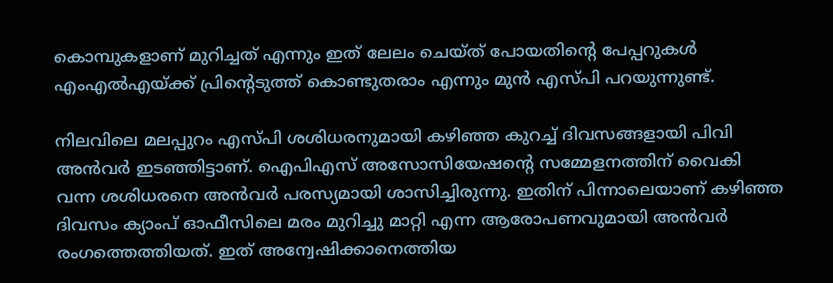കൊമ്പുകളാണ് മുറിച്ചത് എന്നും ഇത് ലേലം ചെയ്ത് പോയതിന്റെ പേപ്പറുകള്‍ എംഎല്‍എയ്ക്ക് പ്രിന്റെടുത്ത് കൊണ്ടുതരാം എന്നും മുന്‍ എസ്പി പറയുന്നുണ്ട്.

നിലവിലെ മലപ്പുറം എസ്പി ശശിധരനുമായി കഴിഞ്ഞ കുറച്ച് ദിവസങ്ങളായി പിവി അന്‍വര്‍ ഇടഞ്ഞിട്ടാണ്. ഐപിഎസ് അസോസിയേഷന്റെ സമ്മേളനത്തിന് വൈകി വന്ന ശശിധരനെ അന്‍വര്‍ പരസ്യമായി ശാസിച്ചിരുന്നു. ഇതിന് പിന്നാലെയാണ് കഴിഞ്ഞ ദിവസം ക്യാംപ് ഓഫീസിലെ മരം മുറിച്ചു മാറ്റി എന്ന ആരോപണവുമായി അന്‍വര്‍ രംഗത്തെത്തിയത്. ഇത് അന്വേഷിക്കാനെത്തിയ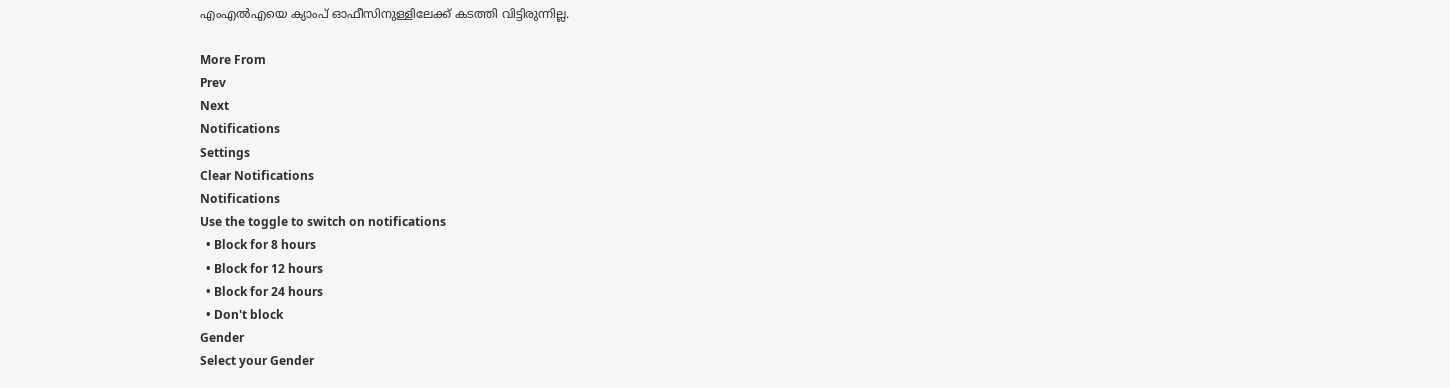എംഎല്‍എയെ ക്യാംപ് ഓഫീസിനുള്ളിലേക്ക് കടത്തി വിട്ടിരുന്നില്ല.

More From
Prev
Next
Notifications
Settings
Clear Notifications
Notifications
Use the toggle to switch on notifications
  • Block for 8 hours
  • Block for 12 hours
  • Block for 24 hours
  • Don't block
Gender
Select your Gender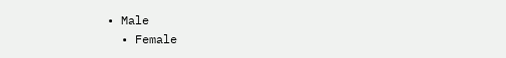• Male
  • Female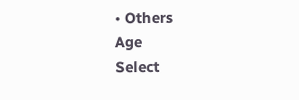• Others
Age
Select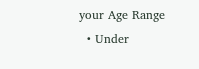your Age Range
  • Under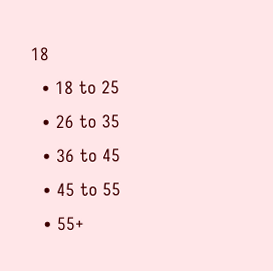18
  • 18 to 25
  • 26 to 35
  • 36 to 45
  • 45 to 55
  • 55+